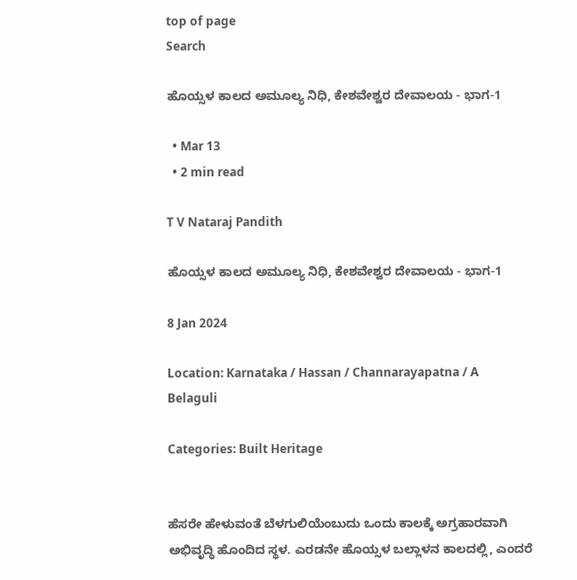top of page
Search

ಹೊಯ್ಸಳ ಕಾಲದ ಅಮೂಲ್ಯ ನಿಧಿ, ಕೇಶವೇಶ್ವರ ದೇವಾಲಯ - ಭಾಗ-1

  • Mar 13
  • 2 min read

T V Nataraj Pandith

ಹೊಯ್ಸಳ ಕಾಲದ ಅಮೂಲ್ಯ ನಿಧಿ, ಕೇಶವೇಶ್ವರ ದೇವಾಲಯ - ಭಾಗ-1

8 Jan 2024

Location: Karnataka / Hassan / Channarayapatna / A Belaguli

Categories: Built Heritage


ಹೆಸರೇ ಹೇಳುವಂತೆ ಬೆಳಗುಲಿಯೆಂಬುದು ಒಂದು ಕಾಲಕ್ಕೆ ಅಗ್ರಹಾರವಾಗಿ ಅಭಿವೃದ್ಧಿ ಹೊಂದಿದ ಸ್ಥಳ. ಎರಡನೇ ಹೊಯ್ಸಳ ಬಲ್ಲಾಳನ ಕಾಲದಲ್ಲಿ, ಎಂದರೆ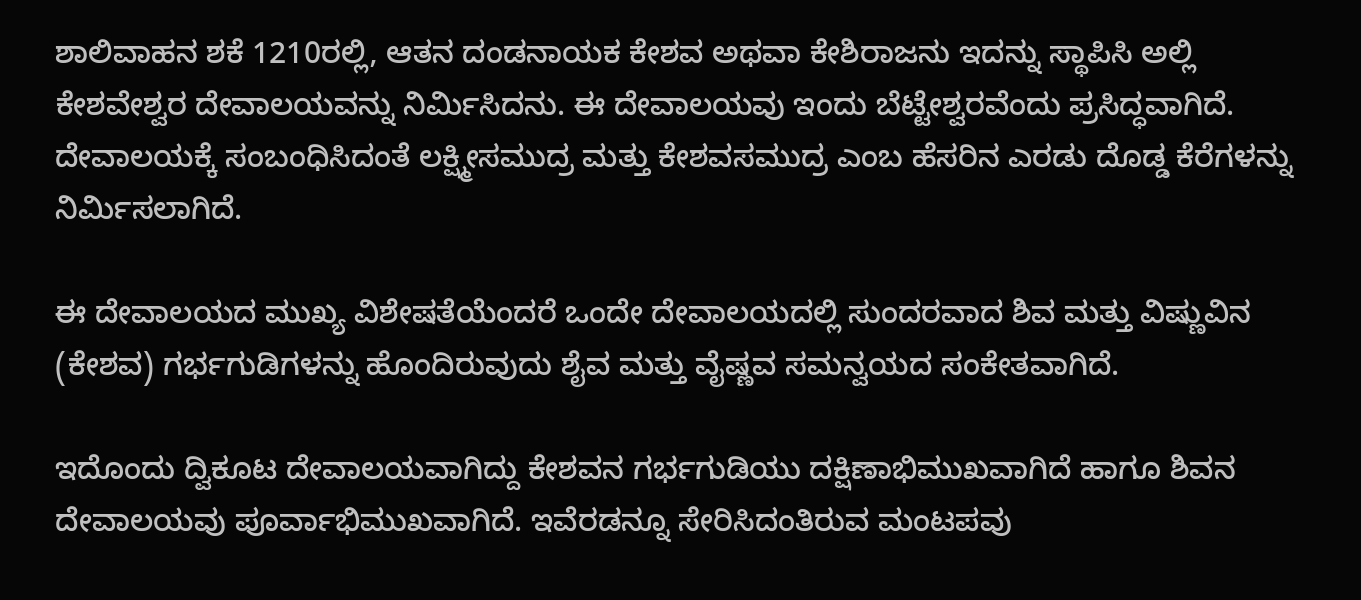ಶಾಲಿವಾಹನ ಶಕೆ 1210ರಲ್ಲಿ, ಆತನ ದಂಡನಾಯಕ ಕೇಶವ ಅಥವಾ ಕೇಶಿರಾಜನು ಇದನ್ನು ಸ್ಥಾಪಿಸಿ ಅಲ್ಲಿ ಕೇಶವೇಶ್ವರ ದೇವಾಲಯವನ್ನು ನಿರ್ಮಿಸಿದನು. ಈ ದೇವಾಲಯವು ಇಂದು ಬೆಟ್ಟೇಶ್ವರವೆಂದು ಪ್ರಸಿದ್ಧವಾಗಿದೆ. ದೇವಾಲಯಕ್ಕೆ ಸಂಬಂಧಿಸಿದಂತೆ ಲಕ್ಷ್ಮೀಸಮುದ್ರ ಮತ್ತು ಕೇಶವಸಮುದ್ರ ಎಂಬ ಹೆಸರಿನ ಎರಡು ದೊಡ್ಡ ಕೆರೆಗಳನ್ನು ನಿರ್ಮಿಸಲಾಗಿದೆ.

ಈ ದೇವಾಲಯದ ಮುಖ್ಯ ವಿಶೇಷತೆಯೆಂದರೆ ಒಂದೇ ದೇವಾಲಯದಲ್ಲಿ ಸುಂದರವಾದ ಶಿವ ಮತ್ತು ವಿಷ್ಣುವಿನ (ಕೇಶವ) ಗರ್ಭಗುಡಿಗಳನ್ನು ಹೊಂದಿರುವುದು ಶೈವ ಮತ್ತು ವೈಷ್ಣವ ಸಮನ್ವಯದ ಸಂಕೇತವಾಗಿದೆ.

ಇದೊಂದು ದ್ವಿಕೂಟ ದೇವಾಲಯವಾಗಿದ್ದು ಕೇಶವನ ಗರ್ಭಗುಡಿಯು ದಕ್ಷಿಣಾಭಿಮುಖವಾಗಿದೆ ಹಾಗೂ ಶಿವನ ದೇವಾಲಯವು ಪೂರ್ವಾಭಿಮುಖವಾಗಿದೆ. ಇವೆರಡನ್ನೂ ಸೇರಿಸಿದಂತಿರುವ ಮಂಟಪವು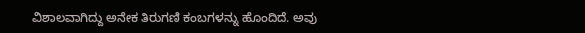ವಿಶಾಲವಾಗಿದ್ದು ಅನೇಕ ತಿರುಗಣಿ ಕಂಬಗಳನ್ನು ಹೊಂದಿದೆ. ಅವು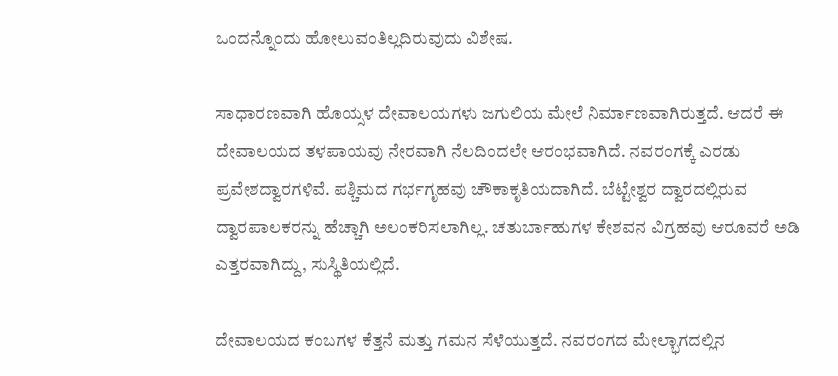ಒಂದನ್ನೊಂದು ಹೋಲುವಂತಿಲ್ಲದಿರುವುದು ವಿಶೇಷ.

ಸಾಧಾರಣವಾಗಿ ಹೊಯ್ಸಳ ದೇವಾಲಯಗಳು ಜಗುಲಿಯ ಮೇಲೆ ನಿರ್ಮಾಣವಾಗಿರುತ್ತದೆ. ಆದರೆ ಈ ದೇವಾಲಯದ ತಳಪಾಯವು ನೇರವಾಗಿ ನೆಲದಿಂದಲೇ ಆರಂಭವಾಗಿದೆ. ನವರಂಗಕ್ಕೆ ಎರಡು ಪ್ರವೇಶದ್ವಾರಗಳಿವೆ. ಪಶ್ಚಿಮದ ಗರ್ಭಗೃಹವು ಚೌಕಾಕೃತಿಯದಾಗಿದೆ. ಬೆಟ್ಟೇಶ್ವರ ದ್ವಾರದಲ್ಲಿರುವ ದ್ವಾರಪಾಲಕರನ್ನು ಹೆಚ್ಚಾಗಿ ಅಲಂಕರಿಸಲಾಗಿಲ್ಲ. ಚತುರ್ಬಾಹುಗಳ ಕೇಶವನ ವಿಗ್ರಹವು ಆರೂವರೆ ಅಡಿ ಎತ್ತರವಾಗಿದ್ದು, ಸುಸ್ಥಿತಿಯಲ್ಲಿದೆ.

ದೇವಾಲಯದ ಕಂಬಗಳ ಕೆತ್ತನೆ ಮತ್ತು ಗಮನ ಸೆಳೆಯುತ್ತದೆ. ನವರಂಗದ ಮೇಲ್ಭಾಗದಲ್ಲಿನ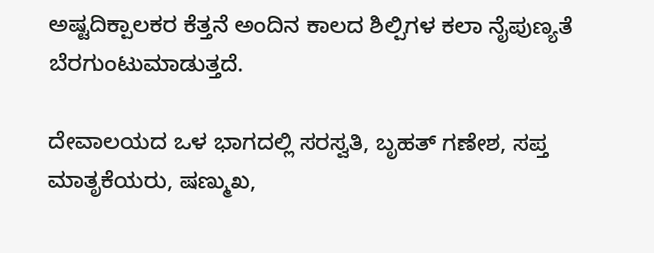ಅಷ್ಟದಿಕ್ಪಾಲಕರ ಕೆತ್ತನೆ ಅಂದಿನ ಕಾಲದ ಶಿಲ್ಪಿಗಳ ಕಲಾ ನೈಪುಣ್ಯತೆ ಬೆರಗುಂಟುಮಾಡುತ್ತದೆ.

ದೇವಾಲಯದ ಒಳ ಭಾಗದಲ್ಲಿ ಸರಸ್ವತಿ, ಬೃಹತ್ ಗಣೇಶ, ಸಪ್ತ ಮಾತೃಕೆಯರು, ಷಣ್ಮುಖ,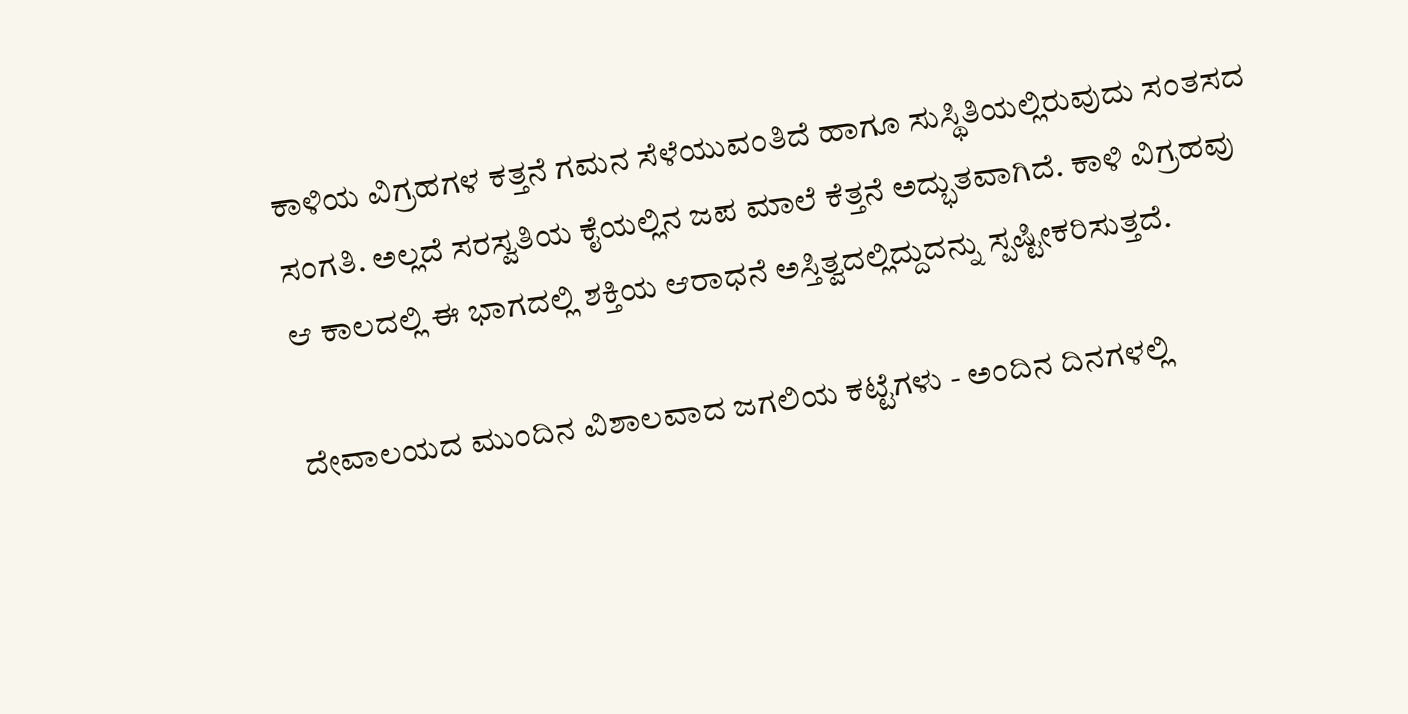ಕಾಳಿಯ ವಿಗ್ರಹಗಳ ಕತ್ತನೆ ಗಮನ ಸೆಳೆಯುವಂತಿದೆ ಹಾಗೂ ಸುಸ್ಥಿತಿಯಲ್ಲಿರುವುದು ಸಂತಸದ ಸಂಗತಿ. ಅಲ್ಲದೆ ಸರಸ್ವತಿಯ ಕೈಯಲ್ಲಿನ ಜಪ ಮಾಲೆ ಕೆತ್ತನೆ ಅದ್ಭುತವಾಗಿದೆ. ಕಾಳಿ ವಿಗ್ರಹವು ಆ ಕಾಲದಲ್ಲಿ ಈ ಭಾಗದಲ್ಲಿ ಶಕ್ತಿಯ ಆರಾಧನೆ ಅಸ್ತಿತ್ವದಲ್ಲಿದ್ದುದನ್ನು ಸ್ಪಷ್ಟೀಕರಿಸುತ್ತದೆ.

ದೇವಾಲಯದ ಮುಂದಿನ ವಿಶಾಲವಾದ ಜಗಲಿಯ ಕಟ್ಟೆಗಳು - ಅಂದಿನ ದಿನಗಳಲ್ಲಿ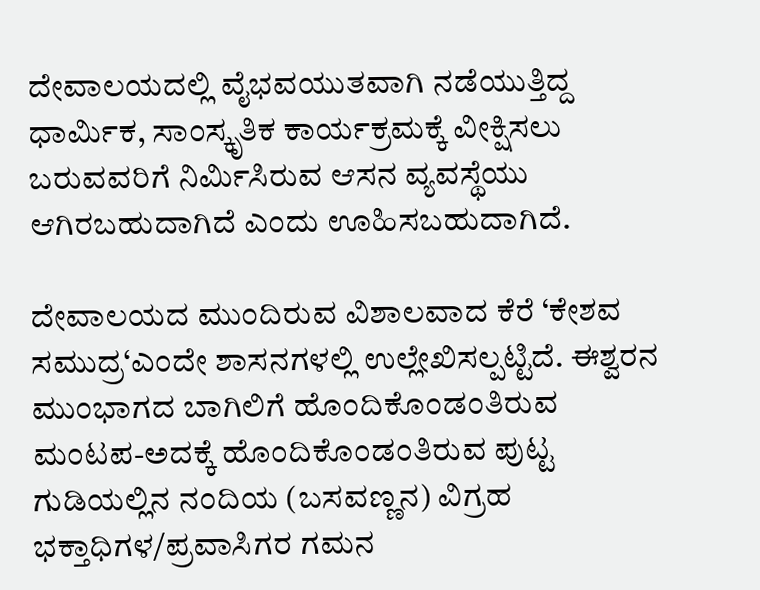ದೇವಾಲಯದಲ್ಲಿ ವೈಭವಯುತವಾಗಿ ನಡೆಯುತ್ತಿದ್ದ ಧಾರ್ಮಿಕ, ಸಾಂಸ್ಕೃತಿಕ ಕಾರ್ಯಕ್ರಮಕ್ಕೆ ವೀಕ್ಷಿಸಲು ಬರುವವರಿಗೆ ನಿರ್ಮಿಸಿರುವ ಆಸನ ವ್ಯವಸ್ಥೆಯು ಆಗಿರಬಹುದಾಗಿದೆ ಎಂದು ಊಹಿಸಬಹುದಾಗಿದೆ.

ದೇವಾಲಯದ ಮುಂದಿರುವ ವಿಶಾಲವಾದ ಕೆರೆ ‘ಕೇಶವ ಸಮುದ್ರ‘ಎಂದೇ ಶಾಸನಗಳಲ್ಲಿ ಉಲ್ಲೇಖಿಸಲ್ಪಟ್ಟಿದೆ. ಈಶ್ವರನ ಮುಂಭಾಗದ ಬಾಗಿಲಿಗೆ ಹೊಂದಿಕೊಂಡಂತಿರುವ ಮಂಟಪ-ಅದಕ್ಕೆ ಹೊಂದಿಕೊಂಡಂತಿರುವ ಪುಟ್ಟ ಗುಡಿಯಲ್ಲಿನ ನಂದಿಯ (ಬಸವಣ್ಣನ) ವಿಗ್ರಹ ಭಕ್ತಾಧಿಗಳ/ಪ್ರವಾಸಿಗರ ಗಮನ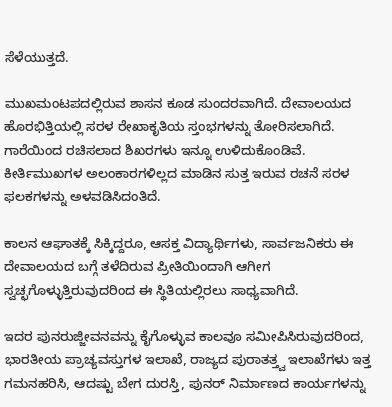ಸೆಳೆಯುತ್ತದೆ.

ಮುಖಮಂಟಪದಲ್ಲಿರುವ ಶಾಸನ ಕೂಡ ಸುಂದರವಾಗಿದೆ. ದೇವಾಲಯದ ಹೊರಭಿತ್ತಿಯಲ್ಲಿ ಸರಳ ರೇಖಾಕೃತಿಯ ಸ್ತಂಭಗಳನ್ನು ತೋರಿಸಲಾಗಿದೆ. ಗಾರೆಯಿಂದ ರಚಿಸಲಾದ ಶಿಖರಗಳು ಇನ್ನೂ ಉಳಿದುಕೊಂಡಿವೆ. ಕೀರ್ತಿಮುಖಗಳ ಅಲಂಕಾರಗಳಿಲ್ಲದ ಮಾಡಿನ ಸುತ್ತ ಇರುವ ರಚನೆ ಸರಳ ಫಲಕಗಳನ್ನು ಅಳವಡಿಸಿದಂತಿದೆ.

ಕಾಲನ ಆಘಾತಕ್ಕೆ ಸಿಕ್ಕಿದ್ದರೂ, ಆಸಕ್ತ ವಿದ್ಯಾರ್ಥಿಗಳು, ಸಾರ್ವಜನಿಕರು ಈ ದೇವಾಲಯದ ಬಗ್ಗೆ ತಳೆದಿರುವ ಪ್ರೀತಿಯಿಂದಾಗಿ ಆಗೀಗ ಸ್ವಚ್ಛಗೊಳ್ಳುತ್ತಿರುವುದರಿಂದ ಈ ಸ್ಥಿತಿಯಲ್ಲಿರಲು ಸಾಧ್ಯವಾಗಿದೆ.

ಇದರ ಪುನರುಜ್ಜೀವನವನ್ನು ಕೈಗೊಳ್ಳುವ ಕಾಲವೂ ಸಮೀಪಿಸಿರುವುದರಿಂದ, ಭಾರತೀಯ ಪ್ರಾಚ್ಯವಸ್ತುಗಳ ಇಲಾಖೆ, ರಾಜ್ಯದ ಪುರಾತತ್ತ್ವ ಇಲಾಖೆಗಳು ಇತ್ತ ಗಮನಹರಿಸಿ, ಆದಷ್ಟು ಬೇಗ ದುರಸ್ತಿ, ಪುನರ್ ನಿರ್ಮಾಣದ ಕಾರ್ಯಗಳನ್ನು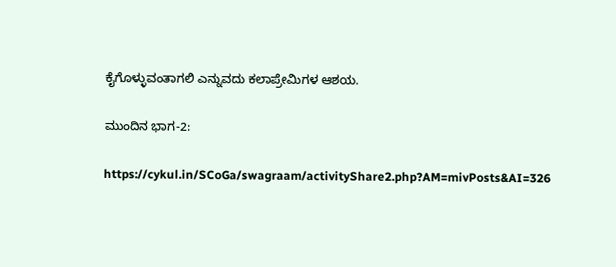ಕೈಗೊಳ್ಳುವಂತಾಗಲಿ ಎನ್ನುವದು ಕಲಾಪ್ರೇಮಿಗಳ ಆಶಯ.

ಮುಂದಿನ ಭಾಗ-2:

https://cykul.in/SCoGa/swagraam/activityShare2.php?AM=mivPosts&AI=326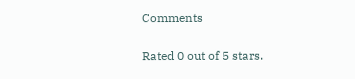Comments

Rated 0 out of 5 stars.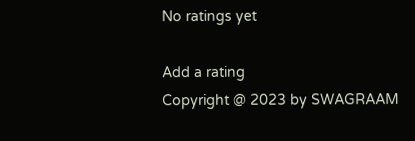No ratings yet

Add a rating
Copyright @ 2023 by SWAGRAAM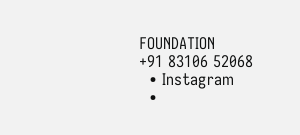FOUNDATION
+91 83106 52068
  • Instagram
  •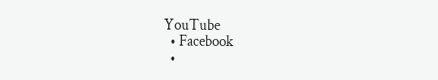YouTube
  • Facebook
  •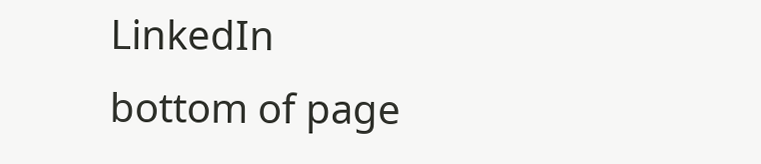LinkedIn
bottom of page